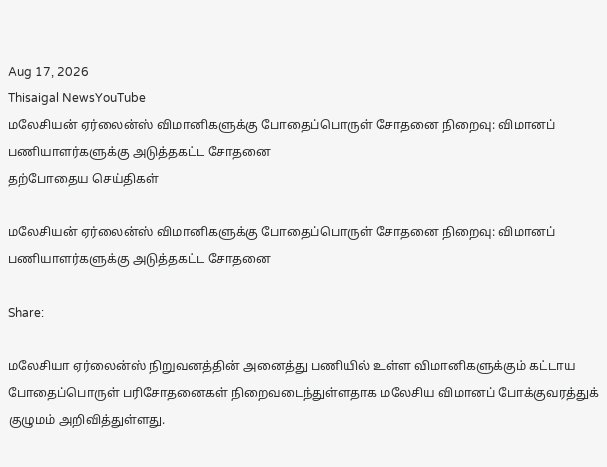Aug 17, 2026
Thisaigal NewsYouTube
மலேசியன் ஏர்லைன்ஸ் விமானிகளுக்கு போதைப்பொருள் சோதனை நிறைவு: விமானப் பணியாளர்களுக்கு அடுத்தகட்ட சோதனை
தற்போதைய செய்திகள்

மலேசியன் ஏர்லைன்ஸ் விமானிகளுக்கு போதைப்பொருள் சோதனை நிறைவு: விமானப் பணியாளர்களுக்கு அடுத்தகட்ட சோதனை

Share:

மலேசியா ஏர்லைன்ஸ் நிறுவனத்தின் அனைத்து பணியில் உள்ள விமானிகளுக்கும் கட்டாய போதைப்பொருள் பரிசோதனைகள் நிறைவடைந்துள்ளதாக மலேசிய விமானப் போக்குவரத்துக் குழுமம் அறிவித்துள்ளது.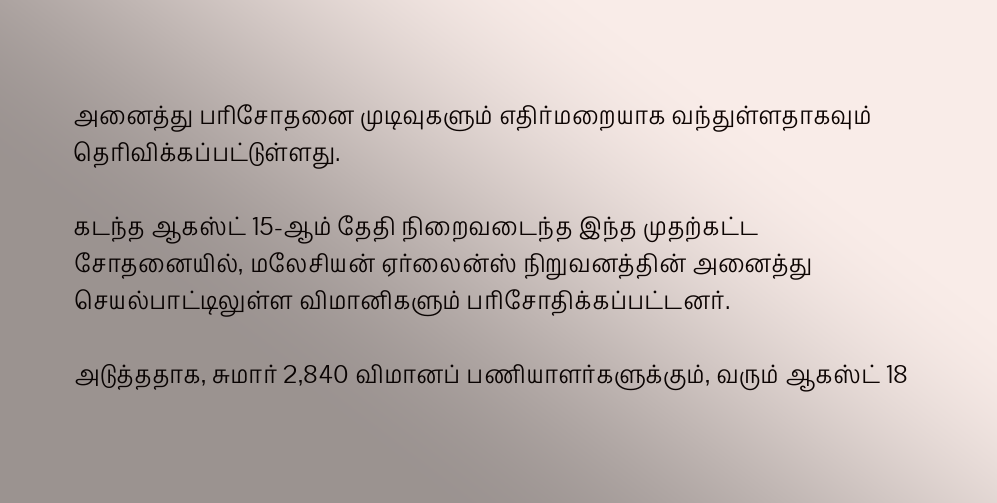அனைத்து பரிசோதனை முடிவுகளும் எதிர்மறையாக வந்துள்ளதாகவும் தெரிவிக்கப்பட்டுள்ளது.

கடந்த ஆகஸ்ட் 15-ஆம் தேதி நிறைவடைந்த இந்த முதற்கட்ட சோதனையில், மலேசியன் ஏர்லைன்ஸ் நிறுவனத்தின் அனைத்து செயல்பாட்டிலுள்ள விமானிகளும் பரிசோதிக்கப்பட்டனர்.

அடுத்ததாக, சுமார் 2,840 விமானப் பணியாளர்களுக்கும், வரும் ஆகஸ்ட் 18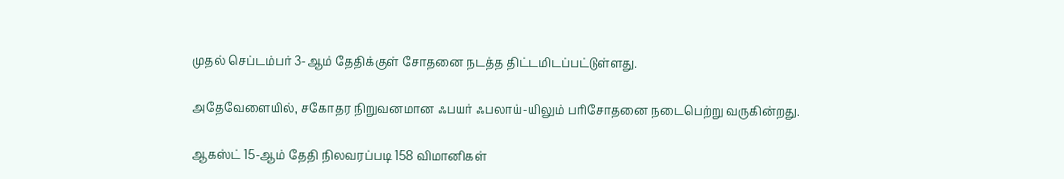முதல் செப்டம்பர் 3-ஆம் தேதிக்குள் சோதனை நடத்த திட்டமிடப்பட்டுள்ளது.

அதேவேளையில், சகோதர நிறுவனமான ஃபயர் ஃபலாய்-யிலும் பரிசோதனை நடைபெற்று வருகின்றது.

ஆகஸ்ட் 15-ஆம் தேதி நிலவரப்படி 158 விமானிகள்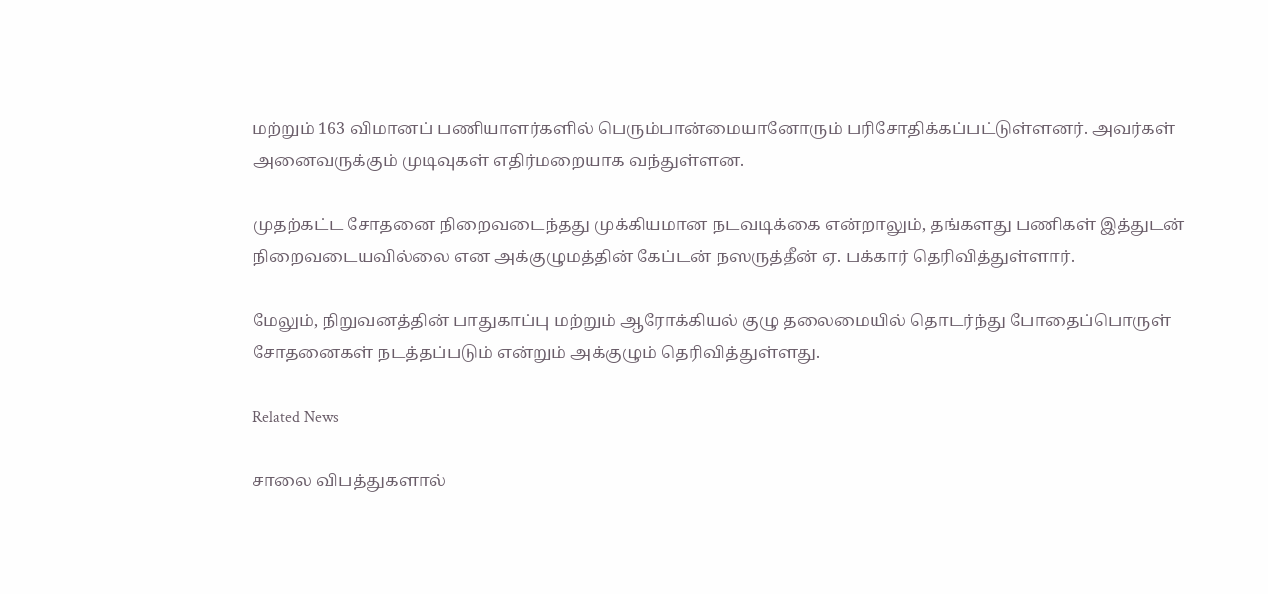மற்றும் 163 விமானப் பணியாளர்களில் பெரும்பான்மையானோரும் பரிசோதிக்கப்பட்டுள்ளனர். அவர்கள் அனைவருக்கும் முடிவுகள் எதிர்மறையாக வந்துள்ளன.

முதற்கட்ட சோதனை நிறைவடைந்தது முக்கியமான நடவடிக்கை என்றாலும், தங்களது பணிகள் இத்துடன் நிறைவடையவில்லை என அக்குழுமத்தின் கேப்டன் நஸருத்தீன் ஏ. பக்கார் தெரிவித்துள்ளார்.

மேலும், நிறுவனத்தின் பாதுகாப்பு மற்றும் ஆரோக்கியல் குழு தலைமையில் தொடர்ந்து போதைப்பொருள் சோதனைகள் நடத்தப்படும் என்றும் அக்குழும் தெரிவித்துள்ளது.

Related News

சாலை விபத்துகளால்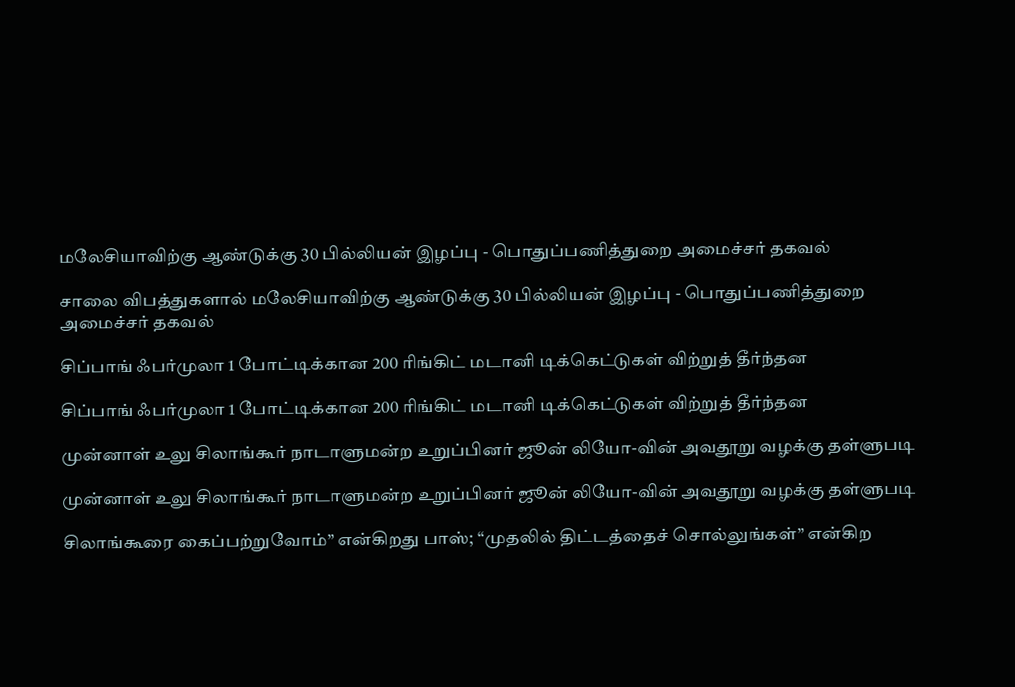மலேசியாவிற்கு ஆண்டுக்கு 30 பில்லியன் இழப்பு - பொதுப்பணித்துறை அமைச்சர் தகவல்

சாலை விபத்துகளால் மலேசியாவிற்கு ஆண்டுக்கு 30 பில்லியன் இழப்பு - பொதுப்பணித்துறை அமைச்சர் தகவல்

சிப்பாங் ஃபர்முலா 1 போட்டிக்கான 200 ரிங்கிட் மடானி டிக்கெட்டுகள் விற்றுத் தீர்ந்தன

சிப்பாங் ஃபர்முலா 1 போட்டிக்கான 200 ரிங்கிட் மடானி டிக்கெட்டுகள் விற்றுத் தீர்ந்தன

முன்னாள் உலு சிலாங்கூர் நாடாளுமன்ற உறுப்பினர் ஜூன் லியோ-வின் அவதூறு வழக்கு தள்ளுபடி

முன்னாள் உலு சிலாங்கூர் நாடாளுமன்ற உறுப்பினர் ஜூன் லியோ-வின் அவதூறு வழக்கு தள்ளுபடி

சிலாங்கூரை கைப்பற்றுவோம்” என்கிறது பாஸ்; “முதலில் திட்டத்தைச் சொல்லுங்கள்” என்கிற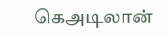கெஅடிலான்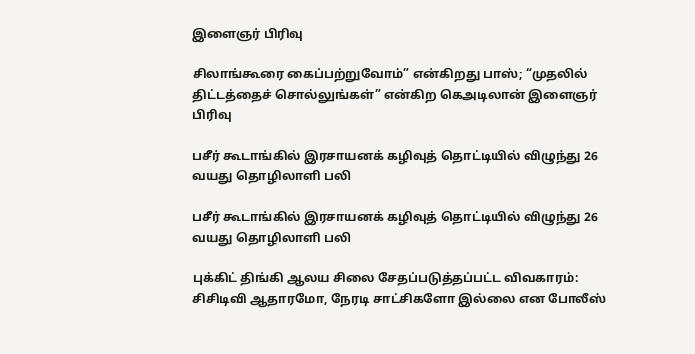இளைஞர் பிரிவு

சிலாங்கூரை கைப்பற்றுவோம்” என்கிறது பாஸ்; “முதலில் திட்டத்தைச் சொல்லுங்கள்” என்கிற கெஅடிலான் இளைஞர் பிரிவு

பசீர் கூடாங்கில் இரசாயனக் கழிவுத் தொட்டியில் விழுந்து 26 வயது தொழிலாளி பலி

பசீர் கூடாங்கில் இரசாயனக் கழிவுத் தொட்டியில் விழுந்து 26 வயது தொழிலாளி பலி

புக்கிட் திங்கி ஆலய சிலை சேதப்படுத்தப்பட்ட விவகாரம்: சிசிடிவி ஆதாரமோ, நேரடி சாட்சிகளோ இல்லை என போலீஸ்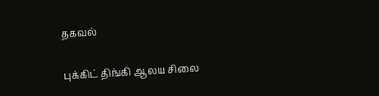தகவல்

புக்கிட் திங்கி ஆலய சிலை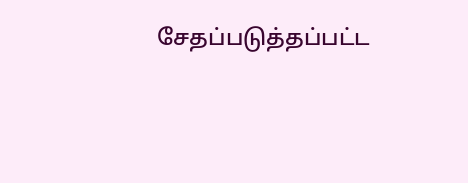சேதப்படுத்தப்பட்ட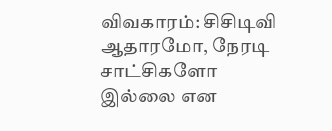விவகாரம்: சிசிடிவி ஆதாரமோ, நேரடி சாட்சிகளோ இல்லை என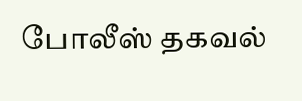போலீஸ் தகவல்